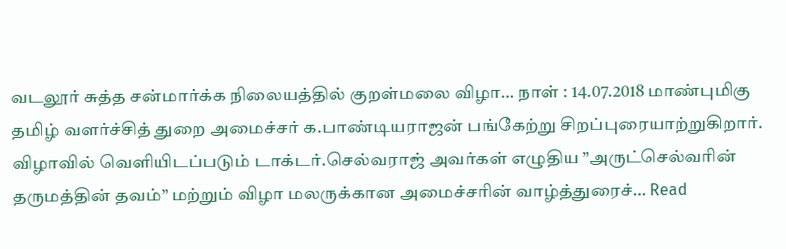வடலூர் சுத்த சன்மார்க்க நிலையத்தில் குறள்மலை விழா… நாள் : 14.07.2018 மாண்புமிகு தமிழ் வளர்ச்சித் துறை அமைச்சர் க.பாண்டியராஜன் பங்கேற்று சிறப்புரையாற்றுகிறார். விழாவில் வெளியிடப்படும் டாக்டர்.செல்வராஜ் அவர்கள் எழுதிய ”அருட்செல்வரின் தருமத்தின் தவம்” மற்றும் விழா மலருக்கான அமைச்சரின் வாழ்த்துரைச்… Read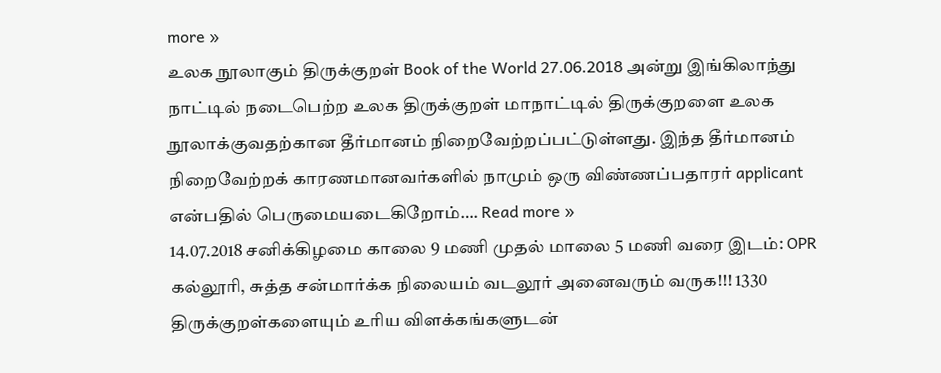more »
உலக நூலாகும் திருக்குறள் Book of the World 27.06.2018 அன்று இங்கிலாந்து நாட்டில் நடைபெற்ற உலக திருக்குறள் மாநாட்டில் திருக்குறளை உலக நூலாக்குவதற்கான தீர்மானம் நிறைவேற்றப்பட்டுள்ளது. இந்த தீர்மானம் நிறைவேற்றக் காரணமானவர்களில் நாமும் ஒரு விண்ணப்பதாரர் applicant என்பதில் பெருமையடைகிறோம்…. Read more »
14.07.2018 சனிக்கிழமை காலை 9 மணி முதல் மாலை 5 மணி வரை இடம்: OPR கல்லூரி, சுத்த சன்மார்க்க நிலையம் வடலூர் அனைவரும் வருக!!! 1330 திருக்குறள்களையும் உரிய விளக்கங்களுடன்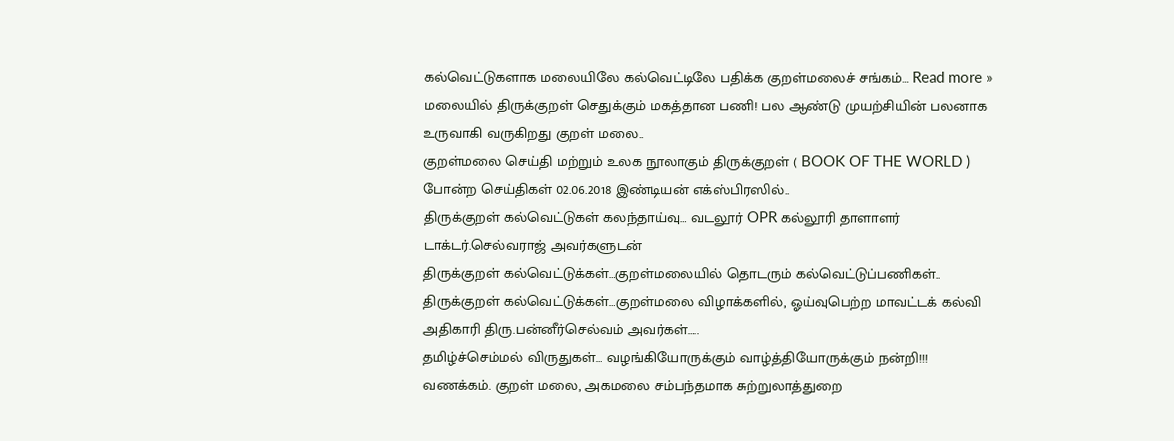கல்வெட்டுகளாக மலையிலே கல்வெட்டிலே பதிக்க குறள்மலைச் சங்கம்… Read more »
மலையில் திருக்குறள் செதுக்கும் மகத்தான பணி! பல ஆண்டு முயற்சியின் பலனாக உருவாகி வருகிறது குறள் மலை..
குறள்மலை செய்தி மற்றும் உலக நூலாகும் திருக்குறள் ( BOOK OF THE WORLD ) போன்ற செய்திகள் 02.06.2018 இண்டியன் எக்ஸ்பிரஸில்..
திருக்குறள் கல்வெட்டுகள் கலந்தாய்வு… வடலூர் OPR கல்லூரி தாளாளர் டாக்டர்.செல்வராஜ் அவர்களுடன்
திருக்குறள் கல்வெட்டுக்கள்…குறள்மலையில் தொடரும் கல்வெட்டுப்பணிகள்..
திருக்குறள் கல்வெட்டுக்கள்…குறள்மலை விழாக்களில், ஓய்வுபெற்ற மாவட்டக் கல்வி அதிகாரி திரு.பன்னீர்செல்வம் அவர்கள்…..
தமிழ்ச்செம்மல் விருதுகள்… வழங்கியோருக்கும் வாழ்த்தியோருக்கும் நன்றி!!!
வணக்கம். குறள் மலை, அகமலை சம்பந்தமாக சுற்றுலாத்துறை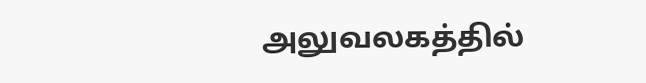அலுவலகத்தில்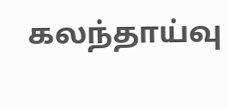கலந்தாய்வு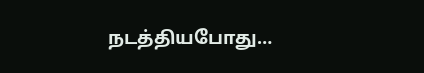நடத்தியபோது…